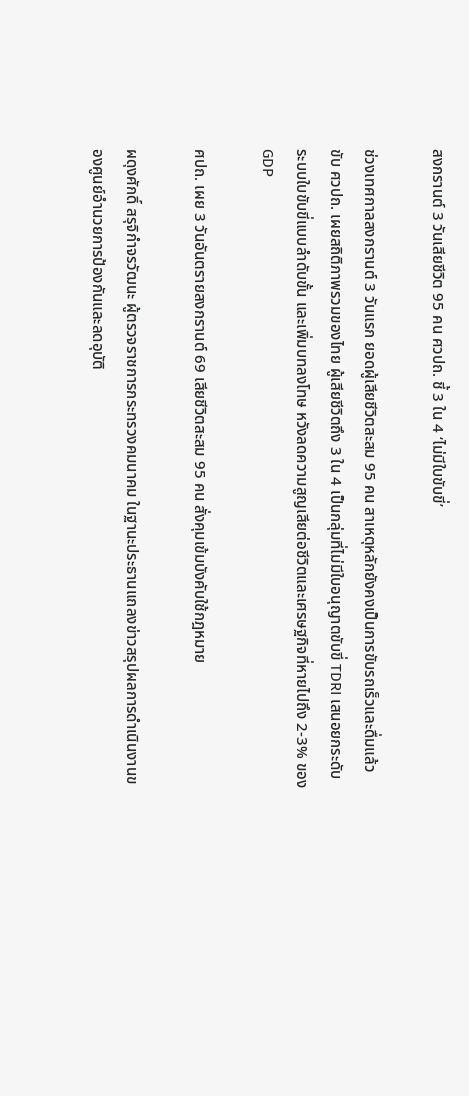สงกรานต์ 3 วันเสียชีวิต 95 คน ศวปถ. ชี้ 3 ใน 4 ‘ไม่มีใบขับขี่’

ช่วงเทศกาลสงกรานต์ 3 วันแรก ยอดผู้เสียชีวิตสะสม 95 คน สาเหตุหลักยังคงเป็นการขับรถเร็วและดื่มแล้วขับ ศวปถ. เผยสถิติภาพรวมของไทย ผู้เสียชีวิตถึง 3 ใน 4 เป็นกลุ่มที่ไม่มีใบอนุญาตขับขี่ TDRI เสนอยกระดับระบบใบขับขี่แบบลำดับขั้น และเพิ่มบทลงโทษ หวังลดความสูญเสียต่อชีวิตและเศรษฐกิจที่หายไปถึง 2-3% ของ GDP

ศปถ. เผย 3 วันอันตรายสงกรานต์ 69 เสียชีวิตสะสม 95 คน สั่งคุมเข้มบังคับใช้กฎหมาย

ผดุงศักดิ์ สรุจิกำจรวัฒนะ ผู้ตรวจราชการกระทรวงคมนาคม ในฐานะประธานแถลงข่าวสรุปผลการดำเนินงานของศูนย์อำนวยการป้องกันและลดอุบัติ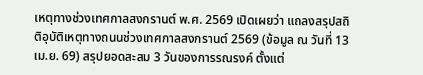เหตุทางช่วงเทศกาลสงกรานต์ พ.ศ. 2569 เปิดเผยว่า แถลงสรุปสถิติอุบัติเหตุทางถนนช่วงเทศกาลสงกรานต์ 2569 (ข้อมูล ณ วันที่ 13 เม.ย. 69) สรุปยอดสะสม 3 วันของการรณรงค์ ตั้งแต่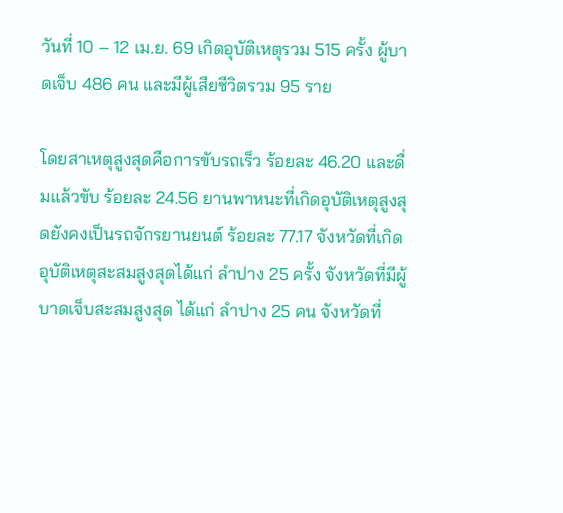วันที่ 10 – 12 เม.ย. 69 เกิดอุบัติเหตุรวม 515 ครั้ง ผู้บาดเจ็บ 486 คน และมีผู้เสียชีวิตรวม 95 ราย

โดยสาเหตุสูงสุดคือการขับรถเร็ว ร้อยละ 46.20 และดื่มแล้วขับ ร้อยละ 24.56 ยานพาหนะที่เกิดอุบัติเหตุสูงสุดยังคงเป็นรถจักรยานยนต์ ร้อยละ 77.17 จังหวัดที่เกิดอุบัติเหตุสะสมสูงสุดได้แก่ ลำปาง 25 ครั้ง จังหวัดที่มีผู้บาดเจ็บสะสมสูงสุด ได้แก่ ลำปาง 25 คน จังหวัดที่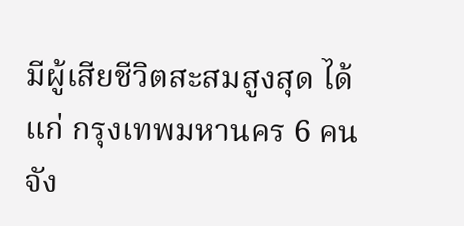มีผู้เสียชีวิตสะสมสูงสุด ได้แก่ กรุงเทพมหานคร 6 คน จัง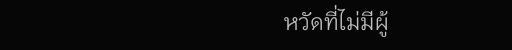หวัดที่ไม่มีผู้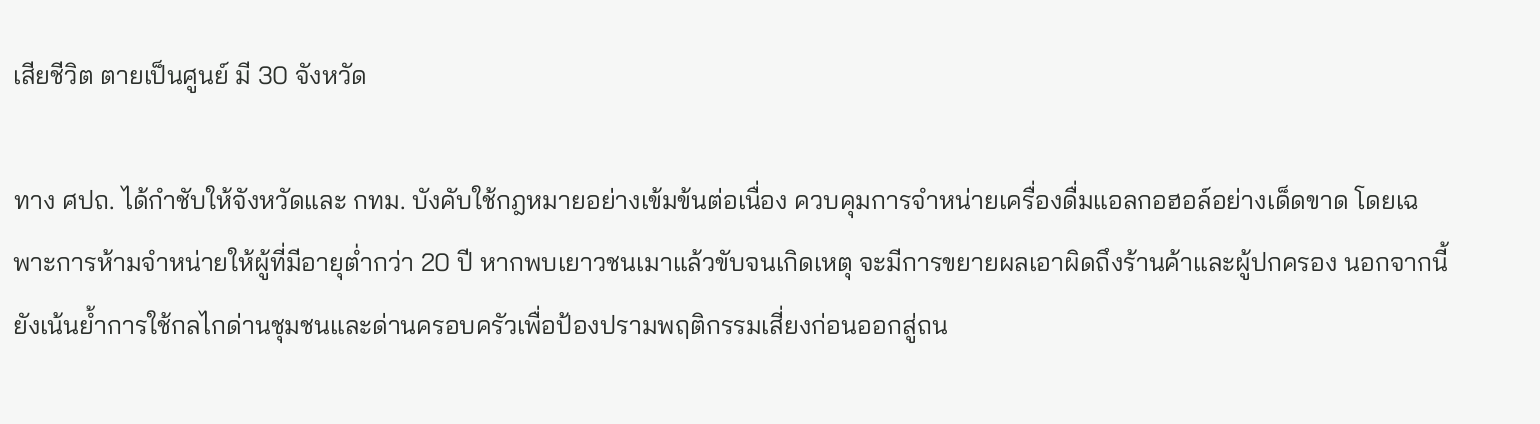เสียชีวิต ตายเป็นศูนย์ มี 30 จังหวัด

ทาง ศปถ. ได้กำชับให้จังหวัดและ กทม. บังคับใช้กฎหมายอย่างเข้มข้นต่อเนื่อง ควบคุมการจำหน่ายเครื่องดื่มแอลกอฮอล์อย่างเด็ดขาด โดยเฉพาะการห้ามจำหน่ายให้ผู้ที่มีอายุต่ำกว่า 20 ปี หากพบเยาวชนเมาแล้วขับจนเกิดเหตุ จะมีการขยายผลเอาผิดถึงร้านค้าและผู้ปกครอง นอกจากนี้ยังเน้นย้ำการใช้กลไกด่านชุมชนและด่านครอบครัวเพื่อป้องปรามพฤติกรรมเสี่ยงก่อนออกสู่ถน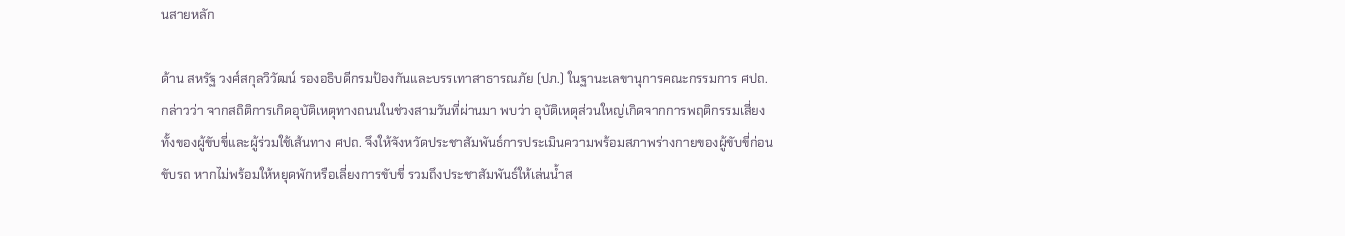นสายหลัก

ด้าน สหรัฐ วงศ์สกุลวิวัฒน์ รองอธิบดีกรมป้องกันและบรรเทาสาธารณภัย (ปภ.) ในฐานะเลขานุการคณะกรรมการ ศปถ. กล่าวว่า จากสถิติการเกิดอุบัติเหตุทางถนนในช่วงสามวันที่ผ่านมา พบว่า อุบัติเหตุส่วนใหญ่เกิดจากการพฤติกรรมเสี่ยงทั้งของผู้ขับขี่และผู้ร่วมใช้เส้นทาง ศปถ. จึงให้จังหวัดประชาสัมพันธ์การประเมินความพร้อมสภาพร่างกายของผู้ขับขี่ก่อนขับรถ หากไม่พร้อมให้หยุดพักหรือเลี่ยงการขับขี่ รวมถึงประชาสัมพันธ์ให้เล่นน้ำส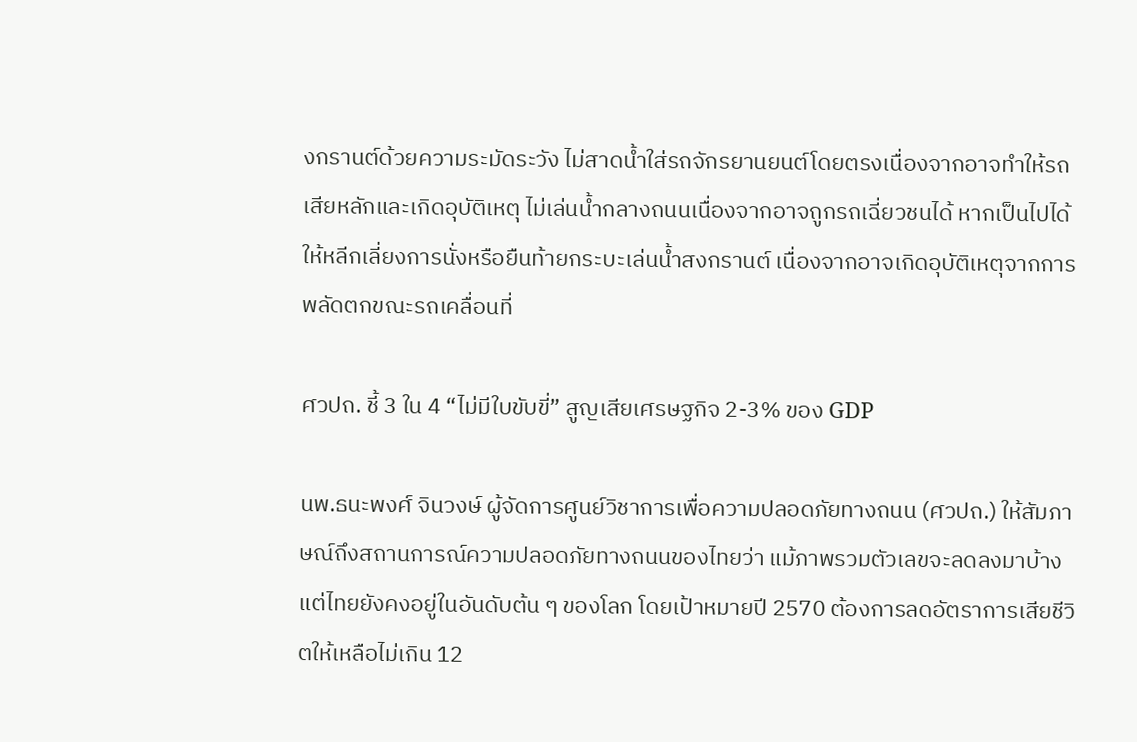งกรานต์ด้วยความระมัดระวัง ไม่สาดน้ำใส่รถจักรยานยนต์โดยตรงเนื่องจากอาจทำให้รถเสียหลักและเกิดอุบัติเหตุ ไม่เล่นน้ำกลางถนนเนื่องจากอาจถูกรถเฉี่ยวชนได้ หากเป็นไปได้ให้หลีกเลี่ยงการนั่งหรือยืนท้ายกระบะเล่นน้ำสงกรานต์ เนื่องจากอาจเกิดอุบัติเหตุจากการพลัดตกขณะรถเคลื่อนที่

ศวปถ. ชี้ 3 ใน 4 “ไม่มีใบขับขี่” สูญเสียเศรษฐกิจ 2-3% ของ GDP

นพ.ธนะพงศ์ จินวงษ์ ผู้จัดการศูนย์วิชาการเพื่อความปลอดภัยทางถนน (ศวปถ.) ให้สัมภาษณ์ถึงสถานการณ์ความปลอดภัยทางถนนของไทยว่า แม้ภาพรวมตัวเลขจะลดลงมาบ้าง แต่ไทยยังคงอยู่ในอันดับต้น ๆ ของโลก โดยเป้าหมายปี 2570 ต้องการลดอัตราการเสียชีวิตให้เหลือไม่เกิน 12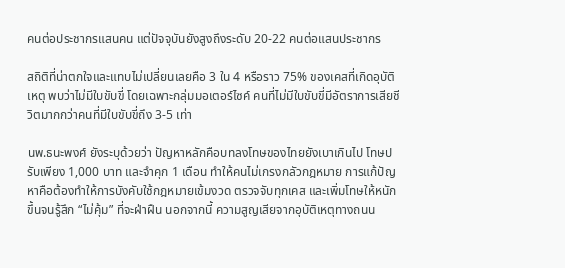คนต่อประชากรแสนคน แต่ปัจจุบันยังสูงถึงระดับ 20-22 คนต่อแสนประชากร

สถิติที่น่าตกใจและแทบไม่เปลี่ยนเลยคือ 3 ใน 4 หรือราว 75% ของเคสที่เกิดอุบัติเหตุ พบว่าไม่มีใบขับขี่ โดยเฉพาะกลุ่มมอเตอร์ไซค์ คนที่ไม่มีใบขับขี่มีอัตราการเสียชีวิตมากกว่าคนที่มีใบขับขี่ถึง 3-5 เท่า

นพ.ธนะพงศ์ ยังระบุด้วยว่า ปัญหาหลักคือบทลงโทษของไทยยังเบาเกินไป โทษปรับเพียง 1,000 บาท และจำคุก 1 เดือน ทำให้คนไม่เกรงกลัวกฎหมาย การแก้ปัญหาคือต้องทำให้การบังคับใช้กฎหมายเข้มงวด ตรวจจับทุกเคส และเพิ่มโทษให้หนักขึ้นจนรู้สึก “ไม่คุ้ม” ที่จะฝ่าฝืน นอกจากนี้ ความสูญเสียจากอุบัติเหตุทางถนน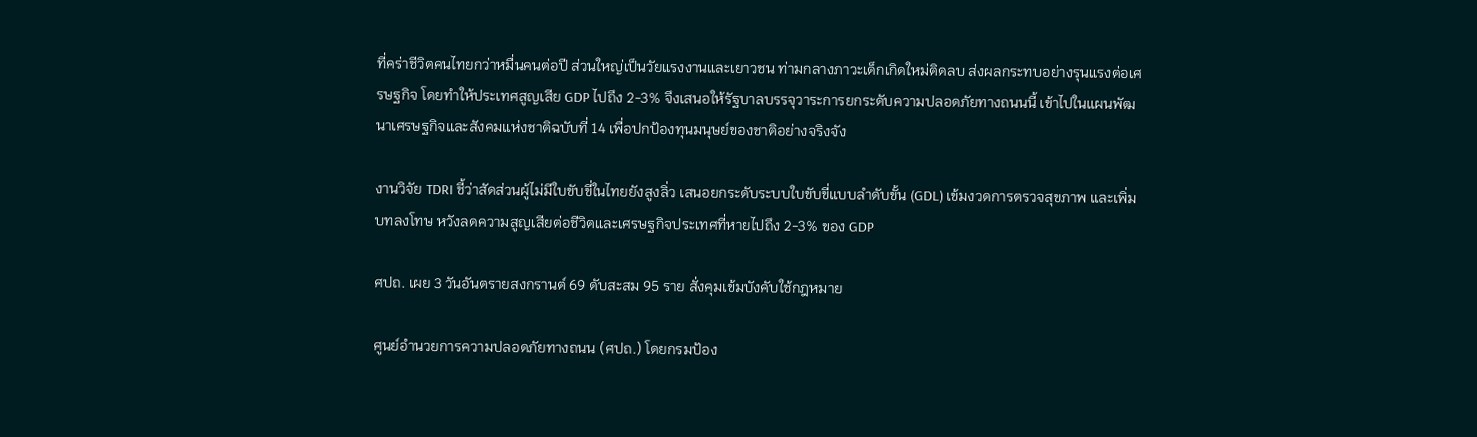ที่คร่าชีวิตคนไทยกว่าหมื่นคนต่อปี ส่วนใหญ่เป็นวัยแรงงานและเยาวชน ท่ามกลางภาวะเด็กเกิดใหม่ติดลบ ส่งผลกระทบอย่างรุนแรงต่อเศรษฐกิจ โดยทำให้ประเทศสูญเสีย GDP ไปถึง 2-3% จึงเสนอให้รัฐบาลบรรจุวาระการยกระดับความปลอดภัยทางถนนนี้ เข้าไปในแผนพัฒนาเศรษฐกิจและสังคมแห่งชาติฉบับที่ 14 เพื่อปกป้องทุนมนุษย์ของชาติอย่างจริงจัง

งานวิจัย TDRI ชี้ว่าสัดส่วนผู้ไม่มีใบขับขี่ในไทยยังสูงลิ่ว เสนอยกระดับระบบใบขับขี่แบบลำดับขั้น (GDL) เข้มงวดการตรวจสุขภาพ และเพิ่มบทลงโทษ หวังลดความสูญเสียต่อชีวิตและเศรษฐกิจประเทศที่หายไปถึง 2-3% ของ GDP

ศปถ. เผย 3 วันอันตรายสงกรานต์ 69 ดับสะสม 95 ราย สั่งคุมเข้มบังคับใช้กฎหมาย

ศูนย์อำนวยการความปลอดภัยทางถนน (ศปถ.) โดยกรมป้อง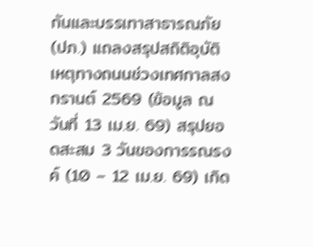กันและบรรเทาสาธารณภัย (ปภ.) แถลงสรุปสถิติอุบัติเหตุทางถนนช่วงเทศกาลสงกรานต์ 2569 (ข้อมูล ณ วันที่ 13 เม.ย. 69) สรุปยอดสะสม 3 วันของการรณรงค์ (10 – 12 เม.ย. 69) เกิด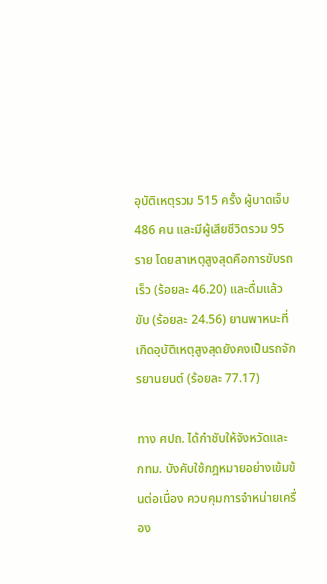อุบัติเหตุรวม 515 ครั้ง ผู้บาดเจ็บ 486 คน และมีผู้เสียชีวิตรวม 95 ราย โดยสาเหตุสูงสุดคือการขับรถเร็ว (ร้อยละ 46.20) และดื่มแล้วขับ (ร้อยละ 24.56) ยานพาหนะที่เกิดอุบัติเหตุสูงสุดยังคงเป็นรถจักรยานยนต์ (ร้อยละ 77.17)

ทาง ศปถ. ได้กำชับให้จังหวัดและ กทม. บังคับใช้กฎหมายอย่างเข้มข้นต่อเนื่อง ควบคุมการจำหน่ายเครื่อง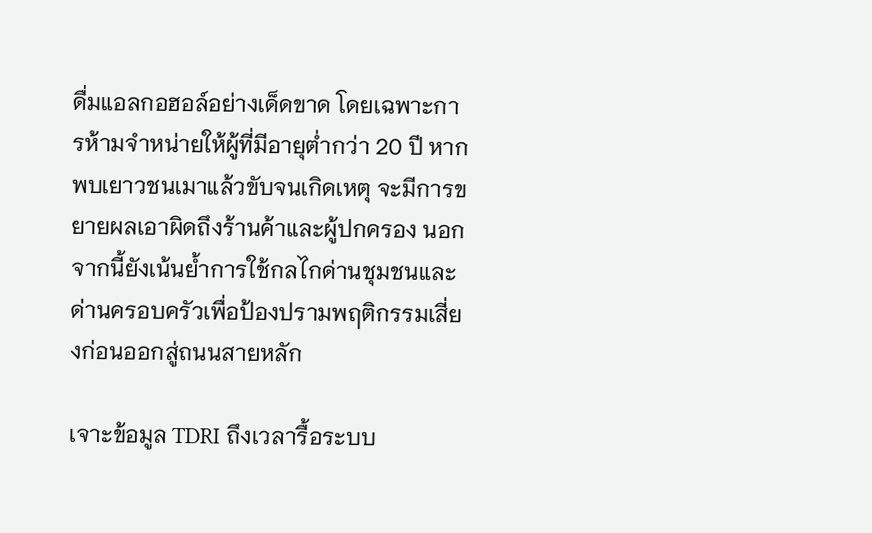ดื่มแอลกอฮอล์อย่างเด็ดขาด โดยเฉพาะการห้ามจำหน่ายให้ผู้ที่มีอายุต่ำกว่า 20 ปี หากพบเยาวชนเมาแล้วขับจนเกิดเหตุ จะมีการขยายผลเอาผิดถึงร้านค้าและผู้ปกครอง นอกจากนี้ยังเน้นย้ำการใช้กลไกด่านชุมชนและด่านครอบครัวเพื่อป้องปรามพฤติกรรมเสี่ยงก่อนออกสู่ถนนสายหลัก

เจาะข้อมูล TDRI ถึงเวลารื้อระบบ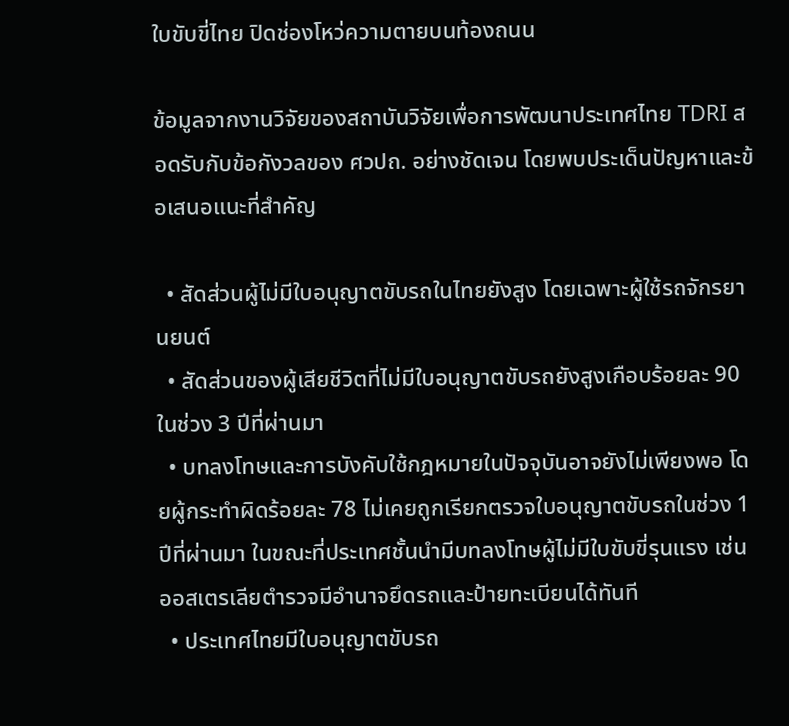ใบขับขี่ไทย ปิดช่องโหว่ความตายบนท้องถนน

ข้อมูลจากงานวิจัยของสถาบันวิจัยเพื่อการพัฒนาประเทศไทย TDRI สอดรับกับข้อกังวลของ ศวปถ. อย่างชัดเจน โดยพบประเด็นปัญหาและข้อเสนอแนะที่สำคัญ

  • สัดส่วนผู้ไม่มีใบอนุญาตขับรถในไทยยังสูง โดยเฉพาะผู้ใช้รถจักรยานยนต์
  • สัดส่วนของผู้เสียชีวิตที่ไม่มีใบอนุญาตขับรถยังสูงเกือบร้อยละ 90 ในช่วง 3 ปีที่ผ่านมา
  • บทลงโทษและการบังคับใช้กฎหมายในปัจจุบันอาจยังไม่เพียงพอ โดยผู้กระทำผิดร้อยละ 78 ไม่เคยถูกเรียกตรวจใบอนุญาตขับรถในช่วง 1 ปีที่ผ่านมา ในขณะที่ประเทศชั้นนำมีบทลงโทษผู้ไม่มีใบขับขี่รุนแรง เช่น ออสเตรเลียตำรวจมีอำนาจยึดรถและป้ายทะเบียนได้ทันที
  • ประเทศไทยมีใบอนุญาตขับรถ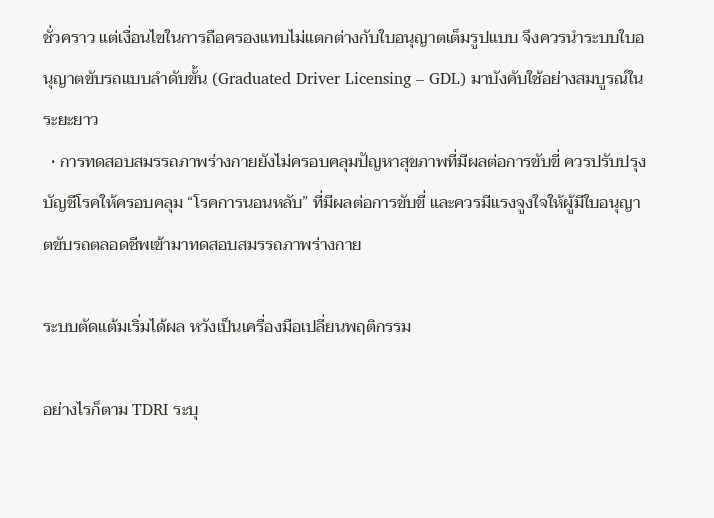ชั่วคราว แต่เงื่อนไขในการถือครองแทบไม่แตกต่างกับใบอนุญาตเต็มรูปแบบ จึงควรนำระบบใบอนุญาตขับรถแบบลำดับขั้น (Graduated Driver Licensing – GDL) มาบังคับใช้อย่างสมบูรณ์ในระยะยาว
  • การทดสอบสมรรถภาพร่างกายยังไม่ครอบคลุมปัญหาสุขภาพที่มีผลต่อการขับขี่ ควรปรับปรุงบัญชีโรคให้ครอบคลุม “โรคการนอนหลับ” ที่มีผลต่อการขับขี่ และควรมีแรงจูงใจให้ผู้มีใบอนุญาตขับรถตลอดชีพเข้ามาทดสอบสมรรถภาพร่างกาย

ระบบตัดแต้มเริ่มได้ผล หวังเป็นเครื่องมือเปลี่ยนพฤติกรรม

อย่างไรก็ตาม TDRI ระบุ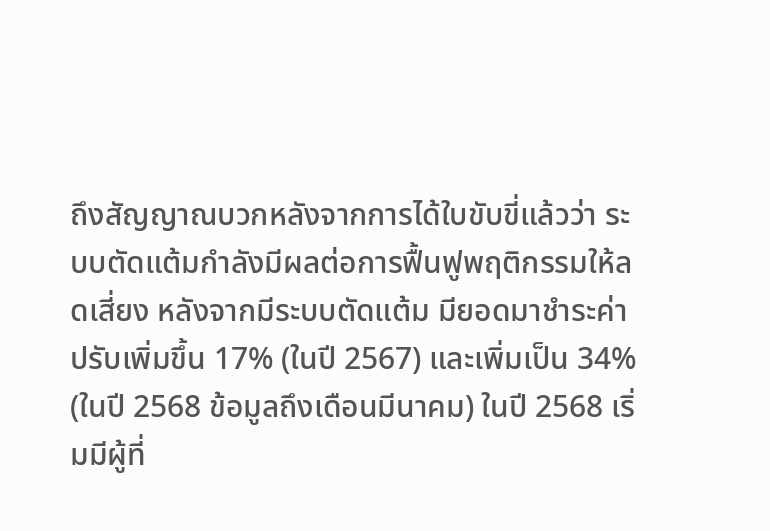ถึงสัญญาณบวกหลังจากการได้ใบขับขี่แล้วว่า ระบบตัดแต้มกำลังมีผลต่อการฟื้นฟูพฤติกรรมให้ลดเสี่ยง หลังจากมีระบบตัดแต้ม มียอดมาชำระค่าปรับเพิ่มขึ้น 17% (ในปี 2567) และเพิ่มเป็น 34% (ในปี 2568 ข้อมูลถึงเดือนมีนาคม) ในปี 2568 เริ่มมีผู้ที่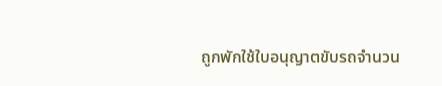ถูกพักใช้ใบอนุญาตขับรถจำนวน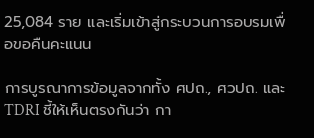25,084 ราย และเริ่มเข้าสู่กระบวนการอบรมเพื่อขอคืนคะแนน

การบูรณาการข้อมูลจากทั้ง ศปถ., ศวปถ. และ TDRI ชี้ให้เห็นตรงกันว่า กา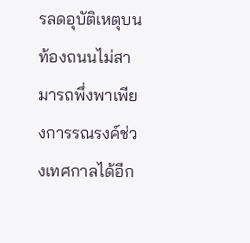รลดอุบัติเหตุบนท้องถนนไม่สามารถพึ่งพาเพียงการรณรงค์ช่วงเทศกาลได้อีก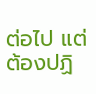ต่อไป แต่ต้องปฏิ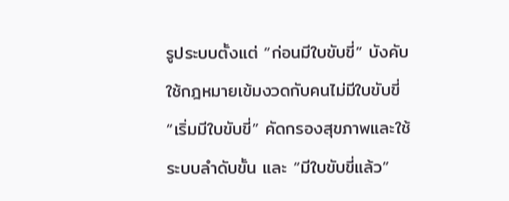รูประบบตั้งแต่ “ก่อนมีใบขับขี่” บังคับใช้กฎหมายเข้มงวดกับคนไม่มีใบขับขี่ “เริ่มมีใบขับขี่” คัดกรองสุขภาพและใช้ระบบลำดับขั้น และ “มีใบขับขี่แล้ว”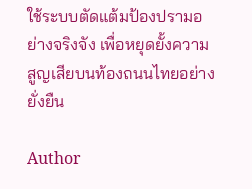ใช้ระบบตัดแต้มป้องปรามอย่างจริงจัง เพื่อหยุดยั้งความสูญเสียบนท้องถนนไทยอย่างยั่งยืน

Author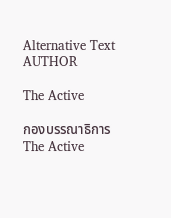Alternative Text
AUTHOR

The Active

กองบรรณาธิการ The Active